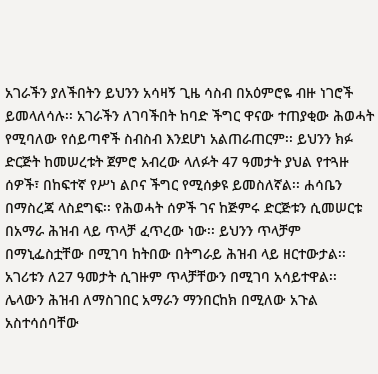አገራችን ያለችበትን ይህንን አሳዛኝ ጊዜ ሳስብ በአዕምሮዬ ብዙ ነገሮች ይመላለሳሉ፡፡ አገራችን ለገባችበት ከባድ ችግር ዋናው ተጠያቂው ሕወሓት የሚባለው የሰይጣኖች ስብስብ እንደሆነ አልጠራጠርም፡፡ ይህንን ክፉ ድርጅት ከመሠረቱት ጀምሮ አብረው ላለፉት 47 ዓመታት ያህል የተጓዙ ሰዎች፣ በከፍተኛ የሥነ ልቦና ችግር የሚሰቃዩ ይመስለኛል፡፡ ሐሳቤን በማስረጃ ላስደግፍ፡፡ የሕወሓት ሰዎች ገና ከጅምሩ ድርጅቱን ሲመሠርቱ በአማራ ሕዝብ ላይ ጥላቻ ፈጥረው ነው፡፡ ይህንን ጥላቻም በማኒፌስቷቸው በሚገባ ከትበው በትግራይ ሕዝብ ላይ ዘርተውታል፡፡ አገሪቱን ለ27 ዓመታት ሲገዙም ጥላቻቸውን በሚገባ አሳይተዋል፡፡ ሌላውን ሕዝብ ለማስገበር አማራን ማንበርከክ በሚለው አጉል አስተሳሰባቸው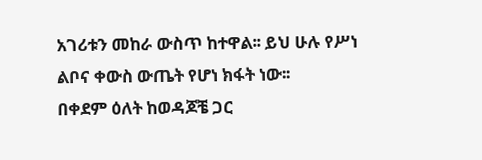አገሪቱን መከራ ውስጥ ከተዋል፡፡ ይህ ሁሉ የሥነ ልቦና ቀውስ ውጤት የሆነ ክፋት ነው፡፡
በቀደም ዕለት ከወዳጆቼ ጋር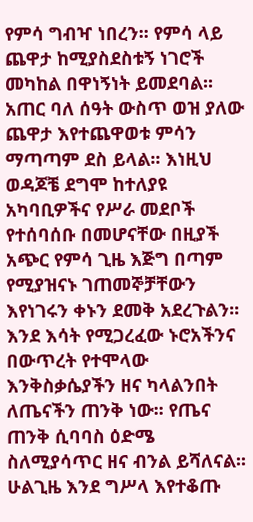የምሳ ግብዣ ነበረን፡፡ የምሳ ላይ ጨዋታ ከሚያስደስቱኝ ነገሮች መካከል በዋነኝነት ይመደባል፡፡ አጠር ባለ ሰዓት ውስጥ ወዝ ያለው ጨዋታ እየተጨዋወቱ ምሳን ማጣጣም ደስ ይላል፡፡ እነዚህ ወዳጆቼ ደግሞ ከተለያዩ አካባቢዎችና የሥራ መደቦች የተሰባሰቡ በመሆናቸው በዚያች አጭር የምሳ ጊዜ እጅግ በጣም የሚያዝናኑ ገጠመኞቻቸውን እየነገሩን ቀኑን ደመቅ አደረጉልን፡፡ እንደ እሳት የሚጋረፈው ኑሮአችንና በውጥረት የተሞላው እንቅስቃሴያችን ዘና ካላልንበት ለጤናችን ጠንቅ ነው፡፡ የጤና ጠንቅ ሲባባስ ዕድሜ ስለሚያሳጥር ዘና ብንል ይሻለናል፡፡ ሁልጊዜ እንደ ግሥላ እየተቆጡ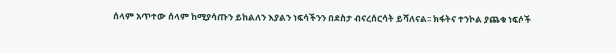ሰላም አጥተው ሰላም ከሚያሳጡን ይከልለን እያልን ነፍሳችንን በደስታ ብናረሰርሳት ይሻለናል፡፡ ክፋትና ተንኮል ያጨቁ ነፍሶች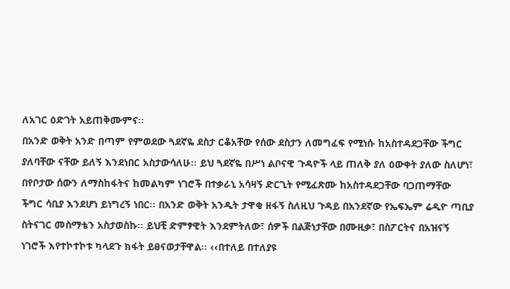ለአገር ዕድገት አይጠቅሙምና፡፡
በአንድ ወቅት አንድ በጣም የምወደው ጓደኛዬ ደስታ ርቆአቸው የሰው ደስታን ለመግፈፍ የሚነሱ ከአስተዳደጋቸው ችግር ያለባቸው ናቸው ይለኝ እንደነበር አስታውሳለሁ፡፡ ይህ ጓደኛዬ በሥነ ልቦናዊ ጉዳዮች ላይ ጠለቅ ያለ ዕውቀት ያለው ስለሆነ፣ በየቦታው ሰውን ለማስከፋትና ከመልካም ነገሮች በተቃራኒ አሳዛኝ ድርጊት የሚፈጽሙ ከአስተዳደጋቸው ባጋጠማቸው ችግር ሳቢያ እንደሆነ ይነግረኝ ነበር፡፡ በአንድ ወቅት አንዲት ታዋቂ ዘፋኝ ስለዚህ ጉዳይ በአንደኛው የኤፍኤም ሬዲዮ ጣቢያ ስትናገር መስማቴን አስታወስኩ፡፡ ይህቺ ድምፃዊት እንደምትለው፣ ሰዎች በልጅነታቸው በሙዚቃ፣ በስፖርትና በአዝናኝ ነገሮች እየተኮተኮቱ ካላደጉ ክፋት ይፀናወታቸዋል፡፡ ‹‹በተለይ በተለያዩ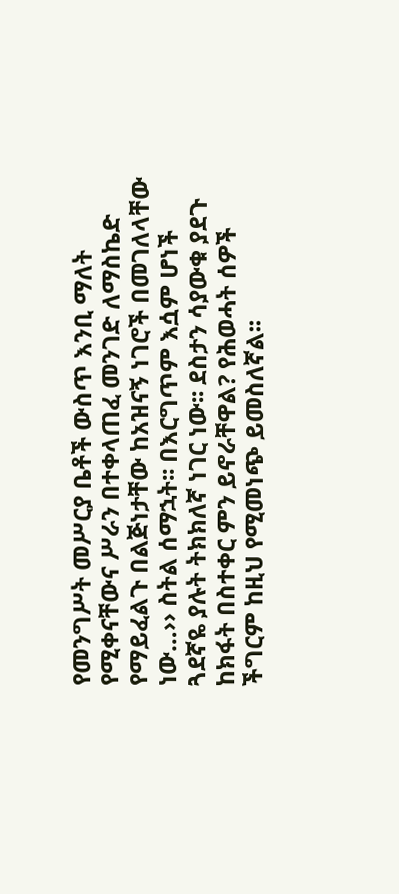የመንግሥት መሥርያ ቤቶች ውስጥ እንቢ ማለት የሚቀናቸውና ሥራን በተቀላጠፈ መንገድ ለማስኬድ የማይፈልጉ በልጅነታቸው ከአዝናኝ ነገሮች በመገለላቸው ነው…›› ስትል ሰማኋት፡፡ በእርግጥም እሷም ሆነች ጓደኛዬ ያሉት ትክክለኛ ነገር ነው፡፡ ደስታን ሳያውቁ ያደጉ ከክፋት በስተቀር ምን ይኖራቸዋል? የሕወሓት ሰዎች ችግርም ከዚህ የሚመነጭ ይመስለኛል፡፡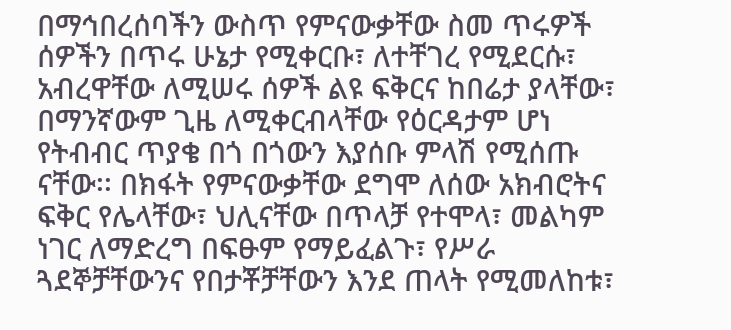በማኅበረሰባችን ውስጥ የምናውቃቸው ስመ ጥሩዎች ሰዎችን በጥሩ ሁኔታ የሚቀርቡ፣ ለተቸገረ የሚደርሱ፣ አብረዋቸው ለሚሠሩ ሰዎች ልዩ ፍቅርና ከበሬታ ያላቸው፣ በማንኛውም ጊዜ ለሚቀርብላቸው የዕርዳታም ሆነ የትብብር ጥያቄ በጎ በጎውን እያሰቡ ምላሽ የሚሰጡ ናቸው፡፡ በክፋት የምናውቃቸው ደግሞ ለሰው አክብሮትና ፍቅር የሌላቸው፣ ህሊናቸው በጥላቻ የተሞላ፣ መልካም ነገር ለማድረግ በፍፁም የማይፈልጉ፣ የሥራ ጓደኞቻቸውንና የበታቾቻቸውን እንደ ጠላት የሚመለከቱ፣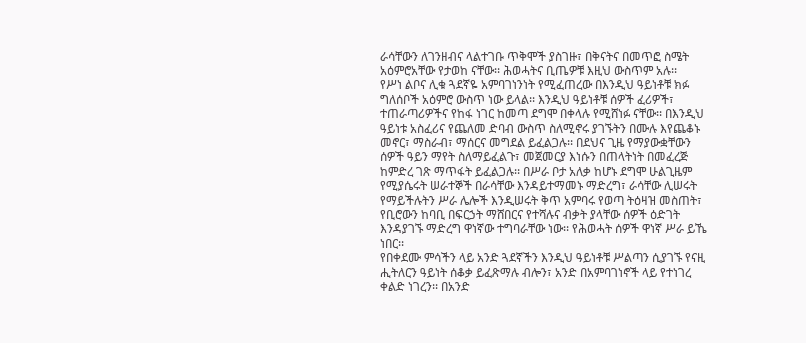ራሳቸውን ለገንዘብና ላልተገቡ ጥቅሞች ያስገዙ፣ በቅናትና በመጥፎ ስሜት አዕምሮአቸው የታወከ ናቸው፡፡ ሕወሓትና ቢጤዎቹ እዚህ ውስጥም አሉ፡፡
የሥነ ልቦና ሊቁ ጓደኛዬ አምባገነንነት የሚፈጠረው በእንዲህ ዓይነቶቹ ክፉ ግለሰቦች አዕምሮ ውስጥ ነው ይላል፡፡ እንዲህ ዓይነቶቹ ሰዎች ፈሪዎች፣ ተጠራጣሪዎችና የከፋ ነገር ከመጣ ደግሞ በቀላሉ የሚሸነፉ ናቸው፡፡ በእንዲህ ዓይነቱ አስፈሪና የጨለመ ድባብ ውስጥ ስለሚኖሩ ያገኙትን በሙሉ እየጨቆኑ መኖር፣ ማስራብ፣ ማሰርና መግደል ይፈልጋሉ፡፡ በደህና ጊዜ የማያውቋቸውን ሰዎች ዓይን ማየት ስለማይፈልጉ፣ መጀመርያ እነሱን በጠላትነት በመፈረጅ ከምድረ ገጽ ማጥፋት ይፈልጋሉ፡፡ በሥራ ቦታ አለቃ ከሆኑ ደግሞ ሁልጊዜም የሚያሴሩት ሠራተኞች በራሳቸው እንዳይተማመኑ ማድረግ፣ ራሳቸው ሊሠሩት የማይችሉትን ሥራ ሌሎች እንዲሠሩት ቅጥ አምባሩ የወጣ ትዕዛዝ መስጠት፣ የቢሮውን ከባቢ በፍርኃት ማሸበርና የተሻሉና ብቃት ያላቸው ሰዎች ዕድገት እንዳያገኙ ማድረግ ዋነኛው ተግባራቸው ነው፡፡ የሕወሓት ሰዎች ዋነኛ ሥራ ይኼ ነበር፡፡
የበቀደሙ ምሳችን ላይ አንድ ጓደኛችን እንዲህ ዓይነቶቹ ሥልጣን ሲያገኙ የናዚ ሒትለርን ዓይነት ሰቆቃ ይፈጽማሉ ብሎን፣ አንድ በአምባገነኖች ላይ የተነገረ ቀልድ ነገረን፡፡ በአንድ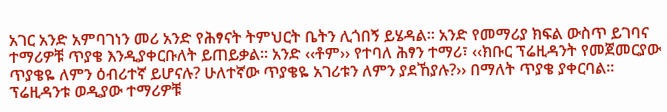አገር አንድ አምባገነን መሪ አንድ የሕፃናት ትምህርት ቤትን ሊጎበኝ ይሄዳል፡፡ አንድ የመማሪያ ክፍል ውስጥ ይገባና ተማሪዎቹ ጥያቄ እንዲያቀርቡለት ይጠይቃል፡፡ አንድ ‹‹ቶም›› የተባለ ሕፃን ተማሪ፣ ‹‹ክቡር ፕሬዚዳንት የመጀመርያው ጥያቄዬ ለምን ዕብሪተኛ ይሆናሉ? ሁለተኛው ጥያቄዬ አገሪቱን ለምን ያደኸያሉ?›› በማለት ጥያቄ ያቀርባል፡፡ ፕሬዚዳንቱ ወዲያው ተማሪዎቹ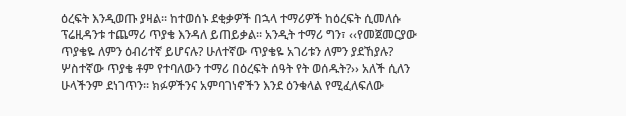ዕረፍት እንዲወጡ ያዛል፡፡ ከተወሰኑ ደቂቃዎች በኋላ ተማሪዎች ከዕረፍት ሲመለሱ ፕሬዚዳንቱ ተጨማሪ ጥያቄ እንዳለ ይጠይቃል፡፡ አንዲት ተማሪ ግን፣ ‹‹የመጀመርያው ጥያቄዬ ለምን ዕብሪተኛ ይሆናሉ? ሁለተኛው ጥያቄዬ አገሪቱን ለምን ያደኸያሉ? ሦስተኛው ጥያቄ ቶም የተባለውን ተማሪ በዕረፍት ሰዓት የት ወሰዱት?›› አለች ሲለን ሁላችንም ደነገጥን፡፡ ክፉዎችንና አምባገነኖችን እንደ ዕንቁላል የሚፈለፍለው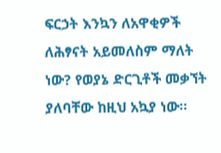ፍርኃት እንኳን ለአዋቂዎች ለሕፃናት አይመለስም ማለት ነው? የወያኔ ድርጊቶች መቃኘት ያለባቸው ከዚህ አኳያ ነው፡፡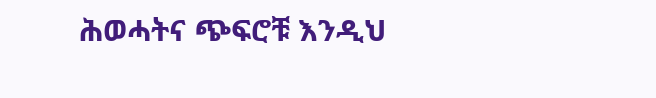ሕወሓትና ጭፍሮቹ እንዲህ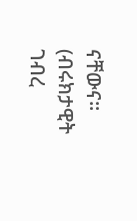ናቸውና፡፡
(ብሩክታዊት ገብረ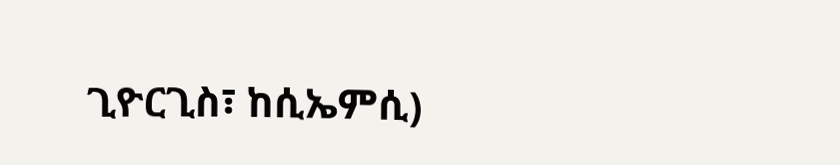ጊዮርጊስ፣ ከሲኤምሲ)